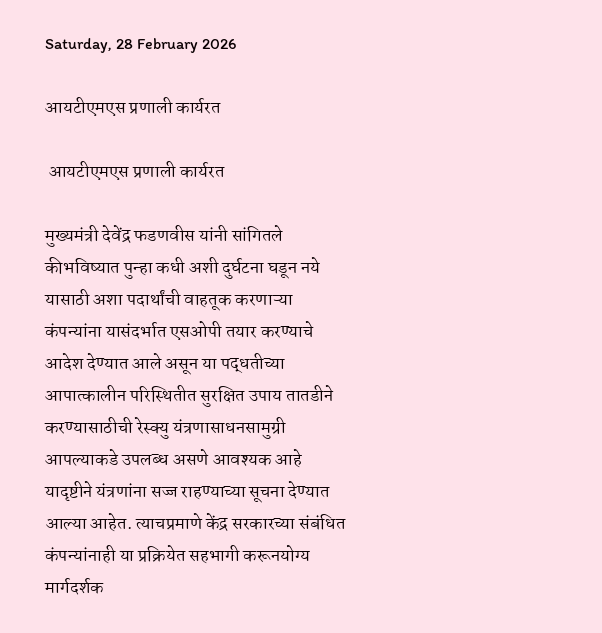Saturday, 28 February 2026

आयटीएमएस प्रणाली कार्यरत

 आयटीएमएस प्रणाली कार्यरत

मुख्यमंत्री देवेंद्र फडणवीस यांनी सांगितले कीभविष्यात पुन्हा कधी अशी दुर्घटना घडून नये यासाठी अशा पदार्थांची वाहतूक करणाऱ्या कंपन्यांना यासंदर्भात एसओपी तयार करण्याचे आदेश देण्यात आले असून या पद्धतीच्या आपात्कालीन परिस्थितीत सुरक्षित उपाय तातडीने करण्यासाठीची रेस्क्यु यंत्रणासाधनसामुग्री आपल्याकडे उपलब्ध असणे आवश्यक आहे यादृष्टीने यंत्रणांना सज्ज राहण्याच्या सूचना देण्यात आल्या आहेत. त्याचप्रमाणे केंद्र सरकारच्या संबंधित कंपन्यांनाही या प्रक्रियेत सहभागी करूनयोग्य मार्गदर्शक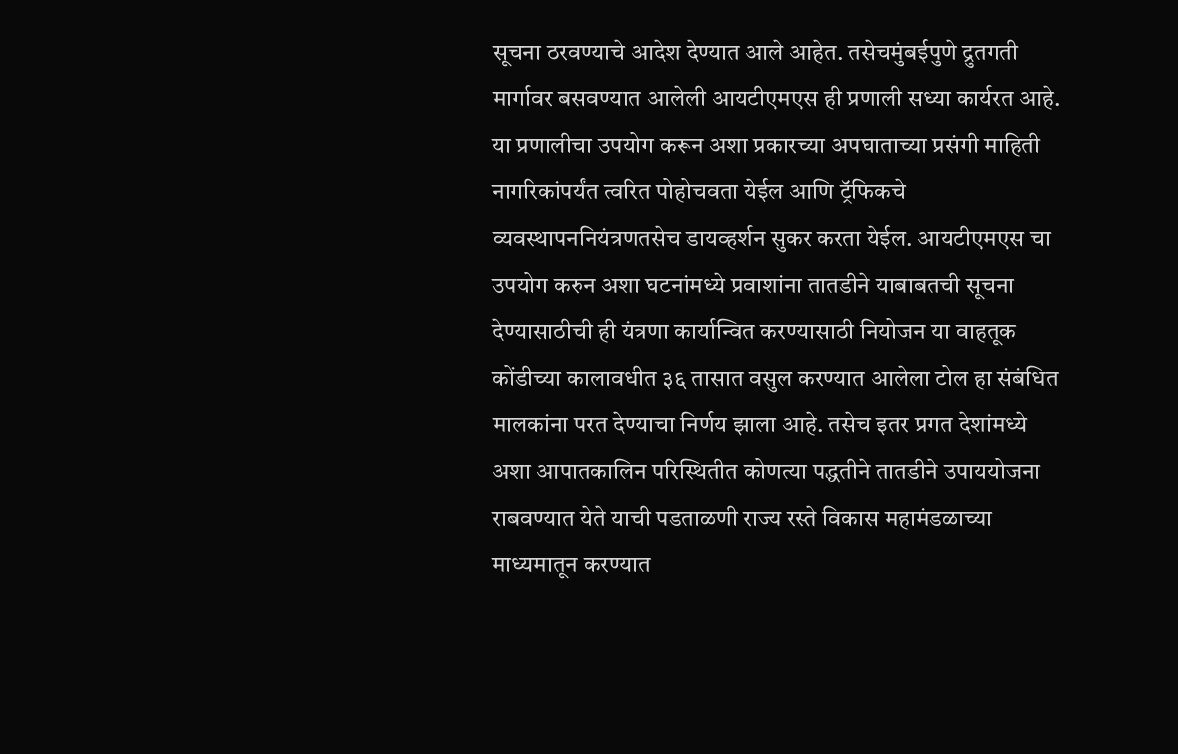सूचना ठरवण्याचे आदेश देण्यात आले आहेत. तसेचमुंबईपुणे द्रुतगती मार्गावर बसवण्यात आलेली आयटीएमएस ही प्रणाली सध्या कार्यरत आहे. या प्रणालीचा उपयोग करून अशा प्रकारच्या अपघाताच्या प्रसंगी माहिती नागरिकांपर्यंत त्वरित पोहोचवता येईल आणि ट्रॅफिकचे व्यवस्थापननियंत्रणतसेच डायव्हर्शन सुकर करता येईल. आयटीएमएस चा उपयोग करुन अशा घटनांमध्ये प्रवाशांना तातडीने याबाबतची सूचना देण्यासाठीची ही यंत्रणा कार्यान्वित करण्यासाठी नियोजन या वाहतूक कोंडीच्या कालावधीत ३६ तासात वसुल करण्यात आलेला टोल हा संबंधित मालकांना परत देण्याचा निर्णय झाला आहे. तसेच इतर प्रगत देशांमध्ये अशा आपातकालिन परिस्थितीत कोणत्या पद्धतीने तातडीने उपाययोजना राबवण्यात येते याची पडताळणी राज्य रस्ते विकास महामंडळाच्या माध्यमातून करण्यात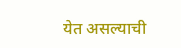येत असल्याची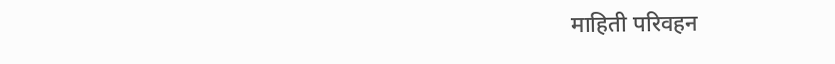माहिती परिवहन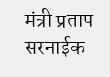मंत्री प्रताप सरनाईक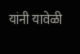यांनी यावेळी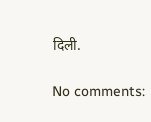दिली.

No comments: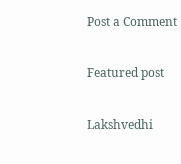Post a Comment

Featured post

Lakshvedhi